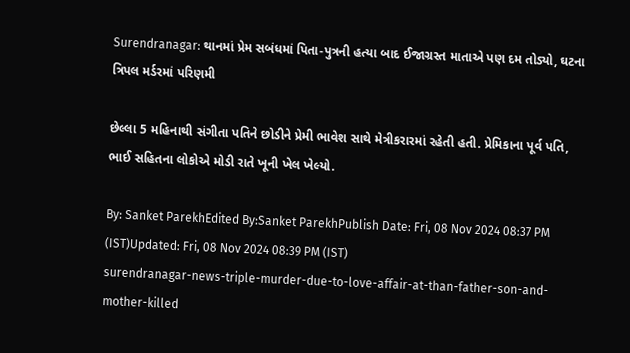Surendranagar: થાનમાં પ્રેમ સબંધમાં પિતા-પુત્રની હત્યા બાદ ઈજાગ્રસ્ત માતાએ પણ દમ તોડ્યો, ઘટના ત્રિપલ મર્ડરમાં પરિણમી

છેલ્લા 5 મહિનાથી સંગીતા પતિને છોડીને પ્રેમી ભાવેશ સાથે મેત્રીકરારમાં રહેતી હતી. પ્રેમિકાના પૂર્વ પતિ, ભાઈ સહિતના લોકોએ મોડી રાતે ખૂની ખેલ ખેલ્યો.

By: Sanket ParekhEdited By:Sanket ParekhPublish Date: Fri, 08 Nov 2024 08:37 PM (IST)Updated: Fri, 08 Nov 2024 08:39 PM (IST)
surendranagar-news-triple-murder-due-to-love-affair-at-than-father-son-and-mother-killed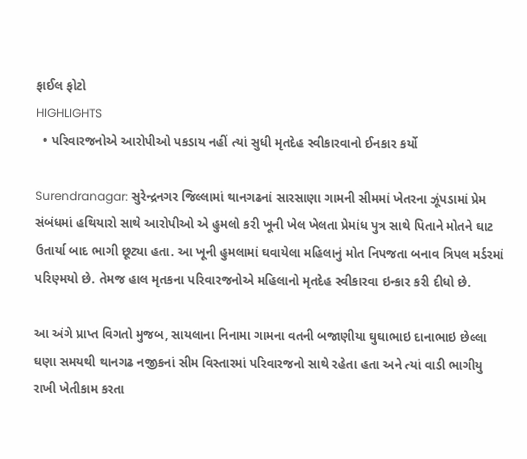ફાઈલ ફોટો
HIGHLIGHTS
  • પરિવારજનોએ આરોપીઓ પકડાય નહીં ત્યાં સુધી મૃતદેહ સ્વીકારવાનો ઈનકાર કર્યો

Surendranagar: સુરેન્દ્રનગર જિલ્લામાં થાનગઢનાં સારસાણા ગામની સીમમાં ખેતરના ઝૂંપડામાં પ્રેમ સંબંધમાં હથિયારો સાથે આરોપીઓ એ હુમલો કરી ખૂની ખેલ ખેલતા પ્રેમાંધ પુત્ર સાથે પિતાને મોતને ઘાટ ઉતાર્યા બાદ ભાગી છૂટ્યા હતા. આ ખૂની હુમલામાં ઘવાયેલા મહિલાનું મોત નિપજતા બનાવ ત્રિપલ મર્ડરમાં પરિણ્મયો છે. તેમજ હાલ મૃતકના પરિવારજનોએ મહિલાનો મૃતદેહ સ્વીકારવા ઇન્કાર કરી દીધો છે.

આ અંગે પ્રાપ્ત વિગતો મુજબ, સાયલાના નિનામા ગામના વતની બજાણીયા ઘુઘાભાઇ દાનાભાઇ છેલ્લા ઘણા સમયથી થાનગઢ નજીકનાં સીમ વિસ્તારમાં પરિવારજનો સાથે રહેતા હતા અને ત્યાં વાડી ભાગીયુ રાખી ખેતીકામ કરતા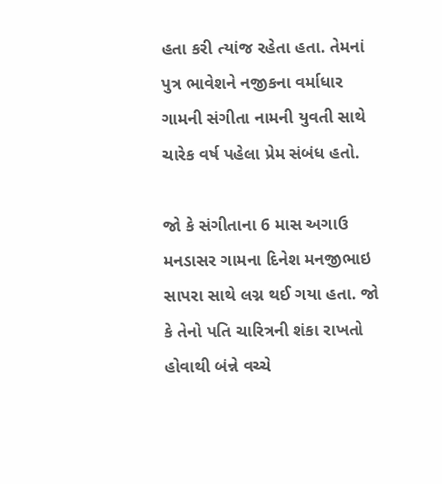હતા કરી ત્યાંજ રહેતા હતા. તેમનાં પુત્ર ભાવેશને નજીકના વર્માધાર ગામની સંગીતા નામની યુવતી સાથે ચારેક વર્ષ પહેલા પ્રેમ સંબંધ હતો.

જો કે સંગીતાના 6 માસ અગાઉ મનડાસર ગામના દિનેશ મનજીભાઇ સાપરા સાથે લગ્ન થઈ ગયા હતા. જો કે તેનો પતિ ચારિત્રની શંકા રાખતો હોવાથી બંન્ને વચ્ચે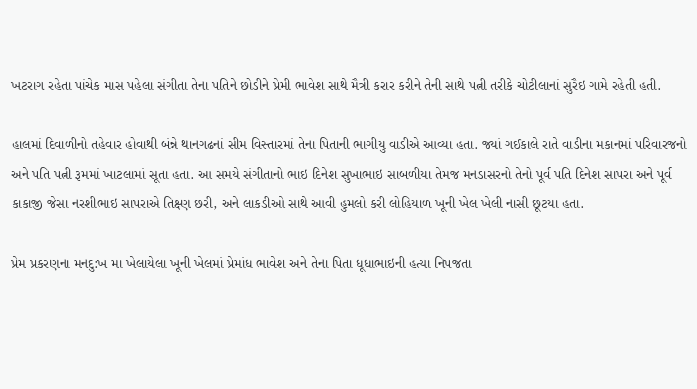ખટરાગ રહેતા પાંચેક માસ પહેલા સંગીતા તેના પતિને છોડીને પ્રેમી ભાવેશ સાથે મૈત્રી કરાર કરીને તેની સાથે પત્ની તરીકે ચોટીલાનાં સુરૈઇ ગામે રહેતી હતી.

હાલમાં દિવાળીનો તહેવાર હોવાથી બંન્ને થાનગઢનાં સીમ વિસ્તારમાં તેના પિતાની ભાગીયુ વાડીએ આવ્યા હતા. જ્યાં ગઈકાલે રાતે વાડીના મકાનમાં પરિવારજનો અને પતિ પત્ની રૂમમાં ખાટલામાં સૂતા હતા. આ સમયે સંગીતાનો ભાઇ દિનેશ સુખાભાઇ સાબળીયા તેમજ મનડાસરનો તેનો પૂર્વ પતિ દિનેશ સાપરા અને પૂર્વ કાકાજી જેસા નરશીભાઇ સાપરાએ તિક્ષ્ણ છરી, અને લાકડીઓ સાથે આવી હુમલો કરી લોહિયાળ ખૂની ખેલ ખેલી નાસી છૂટયા હતા.

પ્રેમ પ્રકરણના મનદુ:ખ મા ખેલાયેલા ખૂની ખેલમાં પ્રેમાંધ ભાવેશ અને તેના પિતા ધૂધાભાઇની હત્યા નિપજતા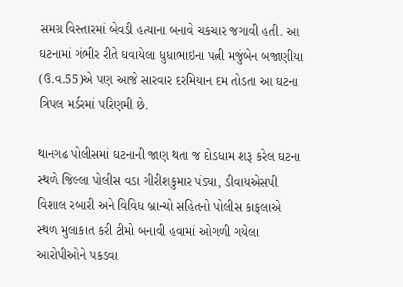સમગ્ર વિસ્તારમાં બેવડી હત્યાના બનાવે ચકચાર જગાવી હતી. આ ઘટનામાં ગંભીર રીતે ઘવાયેલા ધુધાભાઇના પત્ની મજુંબેન બજાણીયા (ઉ.વ.55)એ પણ આજે સારવાર દરમિયાન દમ તોડતા આ ઘટના ત્રિપલ મર્ડરમાં પરિણમી છે.

થાનગઢ પોલીસમાં ઘટનાની જાણ થતા જ દોડધામ શરૂ કરેલ ઘટના સ્થળે જિલ્લા પોલીસ વડા ગીરીશકુમાર પંડ્યા, ડીવાયએસપી વિશાલ રબારી અને વિવિધ બ્રાન્ચો સહિતનો પોલીસ કાફલાએ સ્થળ મુલાકાત કરી ટીમો બનાવી હવામાં ઓગળી ગયેલા આરોપીઓને પકડવા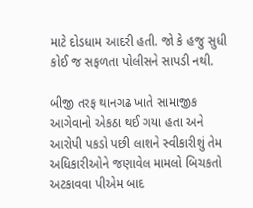માટે દોડધામ આદરી હતી. જો કે હજુ સુધી કોઈ જ સફળતા પોલીસને સાપડી નથી.

બીજી તરફ થાનગઢ ખાતે સામાજીક આગેવાનો એકઠા થઈ ગયા હતા અને આરોપી પકડો પછી લાશને સ્વીકારીશું તેમ અધિકારીઓને જણાવેલ મામલો બિચકતો અટકાવવા પીએમ બાદ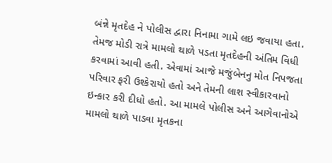બંન્ને મૃતદેહ ને પોલીસ દ્વારા નિનામા ગામે લઇ જવાયા હતા. તેમજ મોડી રાત્રે મામલો થાળે પડતા મૃતદેહની અંતિમ વિધી કરવામાં આવી હતી. એવામાં આજે મજુંબેનનુ મોત નિપજતા પરિવાર ફરી ઉશ્કેરાયો હતો અને તેમની લાશ સ્વીકારવાનો ઇન્કાર કરી દીધો હતો. આ મામલે પોલીસ અને આગેવાનોએ મામલો થાળે પાડવા મૃતકના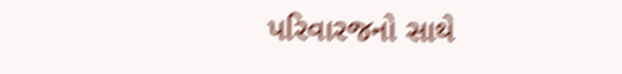પરિવારજનો સાથે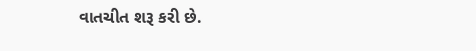વાતચીત શરૂ કરી છે.